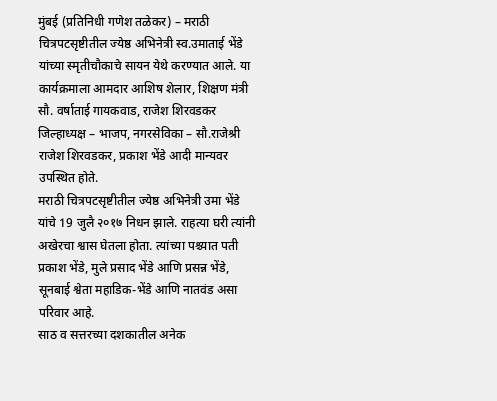मुंबई (प्रतिनिधी गणेश तळेकर) – मराठी चित्रपटसृष्टीतील ज्येष्ठ अभिनेत्री स्व.उमाताई भेंडे यांच्या स्मृतीचौकाचे सायन येथे करण्यात आले. या कार्यक्रमाला आमदार आशिष शेलार, शिक्षण मंत्री सौ. वर्षाताई गायकवाड, राजेश शिरवडकर जिल्हाध्यक्ष – भाजप, नगरसेविका – सौ.राजेश्री राजेश शिरवडकर, प्रकाश भेंडे आदी मान्यवर उपस्थित होते.
मराठी चित्रपटसृष्टीतील ज्येष्ठ अभिनेत्री उमा भेंडे यांचे 19 जुलै २०१७ निधन झाले. राहत्या घरी त्यांनी अखेरचा श्वास घेतला होता. त्यांच्या पश्च्यात पती प्रकाश भेंडे, मुले प्रसाद भेंडे आणि प्रसन्न भेंडे, सूनबाई श्वेता महाडिक-भेंडे आणि नातवंड असा परिवार आहे.
साठ व सत्तरच्या दशकातील अनेक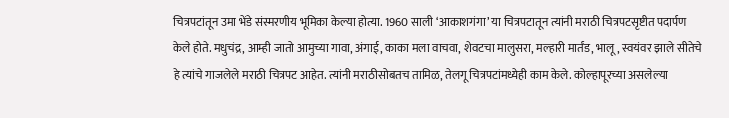चित्रपटांतून उमा भेंडे संस्मरणीय भूमिका केल्या होत्या. 1960 साली ‘आकाशगंगा’ या चित्रपटातून त्यांनी मराठी चित्रपटसृष्टीत पदार्पण केले होते. मधुचंद्र, आम्ही जातो आमुच्या गावा, अंगाई, काका मला वाचवा, शेवटचा मालुसरा, मल्हारी मार्तंड, भालू, स्वयंवर झाले सीतेचे हे त्यांचे गाजलेले मराठी चित्रपट आहेत. त्यांनी मराठीसोबतच तामिळ, तेलगू चित्रपटांमध्येही काम केले. कोल्हापूरच्या असलेल्या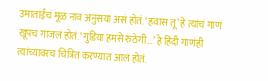उमाताईंचं मूळ नाव अनुसया असं होतं. ‘हवास तू’ हे त्यांचं गाणं खूपच गाजलं होतं. ‘गुडिया हमसे रुठेगी…’ हे हिंदी गाणंही त्यांच्यावरच चित्रित करण्यात आलं होतं.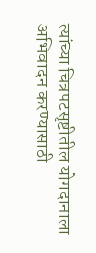त्यांच्या चित्रपटसृष्टीतील योगदानाला अभिवादन करण्यासाठी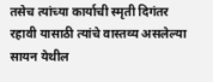तसेच त्यांच्या कार्याची स्मृती दिगंतर रहावी यासाठी त्यांचे वास्तव्य असलेल्या सायन येथील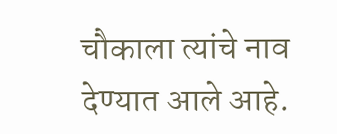चौकाला त्यांचे नाव देण्यात आले आहे.